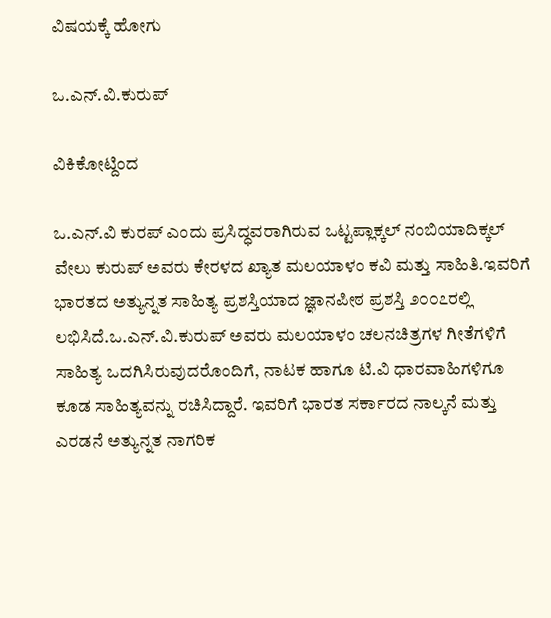ವಿಷಯಕ್ಕೆ ಹೋಗು

ಒ.ಎನ್.ವಿ.ಕುರುಪ್

ವಿಕಿಕೋಟ್ದಿಂದ

ಒ.ಎನ್.ವಿ ಕುರಪ್ ಎಂದು ಪ್ರಸಿದ್ಧವರಾಗಿರುವ ಒಟ್ಟಪ್ಲಾಕ್ಕಲ್ ನಂಬಿಯಾದಿಕ್ಕಲ್ ವೇಲು ಕುರುಪ್ ಅವರು ಕೇರಳದ ಖ್ಯಾತ ಮಲಯಾಳಂ ಕವಿ ಮತ್ತು ಸಾಹಿತಿ.ಇವರಿಗೆ ಭಾರತದ ಅತ್ಯುನ್ನತ ಸಾಹಿತ್ಯ ಪ್ರಶಸ್ತಿಯಾದ ಜ್ಞಾನಪೀಠ ಪ್ರಶಸ್ತಿ ೨೦೦೭‌ರಲ್ಲಿ ಲಭಿಸಿದೆ.ಒ.ಎನ್.ವಿ.ಕುರುಪ್ ಅವರು ಮಲಯಾಳಂ ಚಲನಚಿತ್ರಗಳ ಗೀತೆಗಳಿಗೆ ಸಾಹಿತ್ಯ ಒದಗಿಸಿರುವುದರೊಂದಿಗೆ, ನಾಟಕ ಹಾಗೂ ಟಿ.ವಿ ಧಾರವಾಹಿಗಳಿಗೂ ಕೂಡ ಸಾಹಿತ್ಯವನ್ನು ರಚಿಸಿದ್ದಾರೆ. ಇವರಿಗೆ ಭಾರತ ಸರ್ಕಾರದ ನಾಲ್ಕನೆ ಮತ್ತು ಎರಡನೆ ಅತ್ಯುನ್ನತ ನಾಗರಿಕ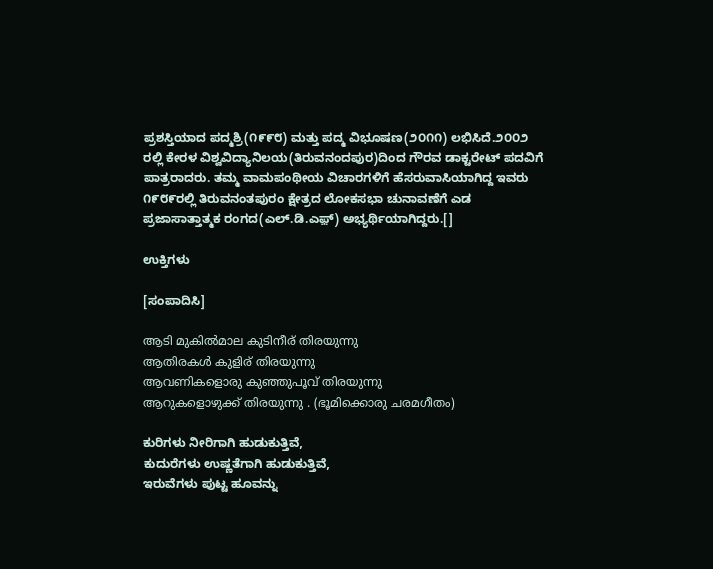ಪ್ರಶಸ್ತಿಯಾದ ಪದ್ಮಶ್ರಿ(೧೯೯೮) ಮತ್ತು ಪದ್ಮ ವಿಭೂಷಣ(೨೦೧೧) ಲಭಿಸಿದೆ.೨೦೦೨ ರಲ್ಲಿ ಕೇರಳ ವಿಶ್ವವಿದ್ಯಾನಿಲಯ(ತಿರುವನಂದಪುರ)ದಿಂದ ಗೌರವ ಡಾಕ್ಟರೇಟ್ ಪದವಿಗೆ ಪಾತ್ರರಾದರು. ತಮ್ಮ ವಾಮಪಂಥೀಯ ವಿಚಾರಗಳಿಗೆ ಹೆಸರುವಾಸಿಯಾಗಿದ್ದ ಇವರು ೧೯೮೯ರಲ್ಲಿ ತಿರುವನಂತಪುರಂ ಕ್ಷೇತ್ರದ ಲೋಕಸಭಾ ಚುನಾವಣೆಗೆ ಎಡ ಪ್ರಜಾಸಾತ್ತಾತ್ಮಕ ರಂಗದ(ಎಲ್.ಡಿ.ಎಫ಼್) ಅಭ್ಯರ್ಥಿಯಾಗಿದ್ದರು.[]

ಉಕ್ತಿಗಳು

[ಸಂಪಾದಿಸಿ]

ആടി മുകിൽമാല കുടിനീര് തിരയുന്നു
ആതിരകൾ കുളിര് തിരയുന്നു
ആവണികളൊരു കുഞ്ഞുപൂവ് തിരയുന്നു
ആറുകളൊഴുക്ക് തിരയുന്നു . (ഭൂമിക്കൊരു ചരമഗീതം)

ಕುರಿಗಳು ನೀರಿಗಾಗಿ ಹುಡುಕುತ್ತಿವೆ,
ಕುದುರೆಗಳು ಉಷ್ಣತೆಗಾಗಿ ಹುಡುಕುತ್ತಿವೆ,
ಇರುವೆಗಳು ಪುಟ್ಟ ಹೂವನ್ನು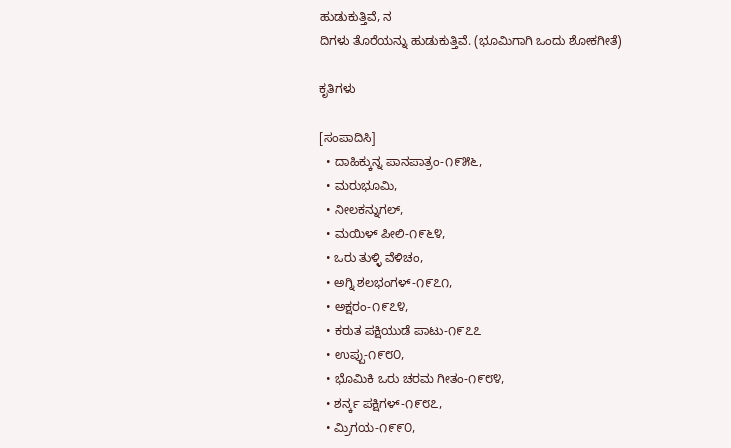ಹುಡುಕುತ್ತಿವೆ, ನ
ದಿಗಳು ತೊರೆಯನ್ನು ಹುಡುಕುತ್ತಿವೆ. (ಭೂಮಿಗಾಗಿ ಒಂದು ಶೋಕಗೀತೆ)

ಕೃತಿಗಳು

[ಸಂಪಾದಿಸಿ]
  • ದಾಹಿಕ್ಕುನ್ನ ಪಾನಪಾತ್ರಂ-೧೯೫೬,
  • ಮರುಭೂಮಿ,
  • ನೀಲಕನ್ನುಗಲ್,
  • ಮಯಿಳ್ ಪೀಲಿ-೧೯೬೪,
  • ಒರು ತುಳ್ಳಿ ವೆಳಿಚಂ,
  • ಅಗ್ನಿ ಶಲಭಂಗಳ್-೧೯೭೧,
  • ಅಕ್ಷರಂ-೧೯೭೪,
  • ಕರುತ ಪಕ್ಷಿಯುಡೆ ಪಾಟು-೧೯೭೭
  • ಉಪ್ಪು-೧೯೮೦,
  • ಭೊಮಿಕಿ ಒರು ಚರಮ ಗೀತಂ-೧೯೮೪,
  • ಶರ್ನ್ಕ ಪಕ್ಷಿಗಳ್-೧೯೮೭,
  • ಮ್ರಿಗಯ-೧೯೯೦,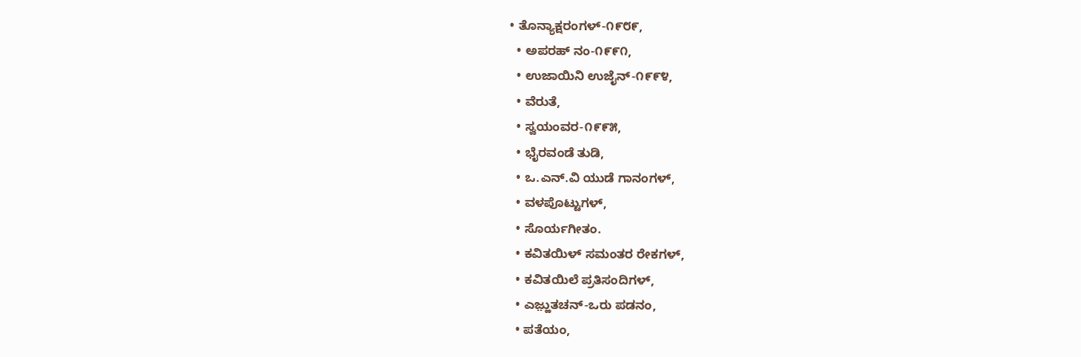• ತೊನ್ಯಾಕ್ಷರಂಗಳ್-೧೯೮೯,
  • ಅಪರಹ್ ನಂ-೧೯೯೧,
  • ಉಜಾಯಿನಿ ಉಜೈನ್-೧೯೯೪,
  • ವೆರುತೆ,
  • ಸ್ವಯಂವರ-೧೯೯೫,
  • ಭೈರವಂಡೆ ತುಡಿ,
  • ಒ.ಎನ್.ವಿ ಯುಡೆ ಗಾನಂಗಳ್,
  • ವಳಪೊಟ್ಟುಗಳ್,
  • ಸೊರ್ಯಗೀತಂ.
  • ಕವಿತಯಿಳ್ ಸಮಂತರ ರೇಕಗಳ್,
  • ಕವಿತಯಿಲೆ ಪ್ರತಿಸಂದಿಗಳ್,
  • ಎಜ಼್ಹುತಚನ್-ಒರು ಪಡನಂ,
  • ಪತೆಯಂ,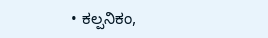• ಕಲ್ಪನಿಕಂ,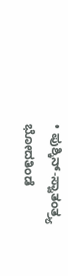• ಪುಶ್ಕಿನ್-ಸ್ವಾತಂತ್ರ್ಯ ಭೋದತಿಂಡೆ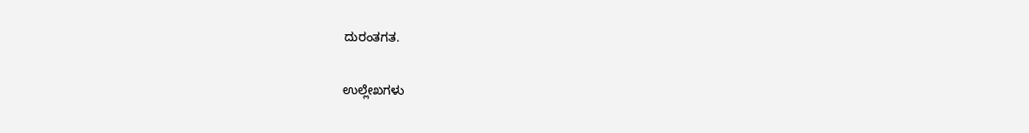ದುರಂತಗತ.

ಉಲ್ಲೇಖಗಳು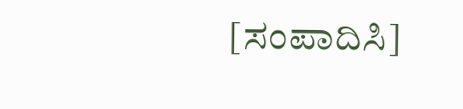[ಸಂಪಾದಿಸಿ]